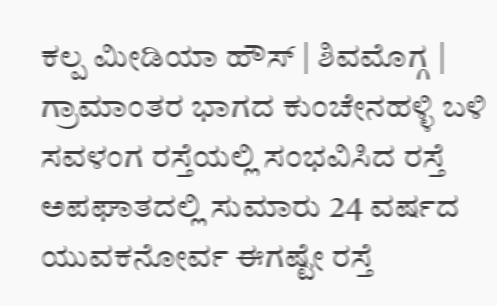ಕಲ್ಪ ಮೀಡಿಯಾ ಹೌಸ್ | ಶಿವಮೊಗ್ಗ |
ಗ್ರಾಮಾಂತರ ಭಾಗದ ಕುಂಚೇನಹಳ್ಳಿ ಬಳಿ ಸವಳಂಗ ರಸ್ತೆಯಲ್ಲಿ ಸಂಭವಿಸಿದ ರಸ್ತೆ ಅಪಘಾತದಲ್ಲಿ ಸುಮಾರು 24 ವರ್ಷದ ಯುವಕನೋರ್ವ ಈಗಷ್ಟೇ ರಸ್ತೆ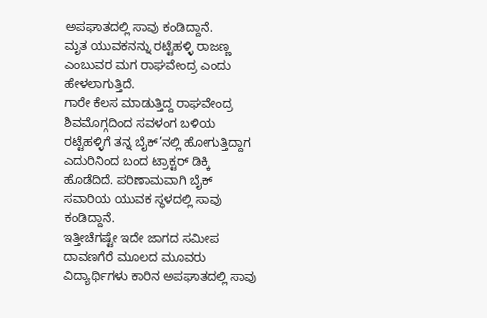ಅಪಘಾತದಲ್ಲಿ ಸಾವು ಕಂಡಿದ್ದಾನೆ.
ಮೃತ ಯುವಕನನ್ನು ರಟ್ಟೆಹಳ್ಳಿ ರಾಜಣ್ಣ ಎಂಬುವರ ಮಗ ರಾಘವೇಂದ್ರ ಎಂದು ಹೇಳಲಾಗುತ್ತಿದೆ.
ಗಾರೇ ಕೆಲಸ ಮಾಡುತ್ತಿದ್ದ ರಾಘವೇಂದ್ರ ಶಿವಮೊಗ್ಗದಿಂದ ಸವಳಂಗ ಬಳಿಯ ರಟ್ಟೆಹಳ್ಳಿಗೆ ತನ್ನ ಬೈಕ್’ನಲ್ಲಿ ಹೋಗುತ್ತಿದ್ದಾಗ ಎದುರಿನಿಂದ ಬಂದ ಟ್ರಾಕ್ಟರ್ ಡಿಕ್ಕಿ ಹೊಡೆದಿದೆ. ಪರಿಣಾಮವಾಗಿ ಬೈಕ್ ಸವಾರಿಯ ಯುವಕ ಸ್ಥಳದಲ್ಲಿ ಸಾವು ಕಂಡಿದ್ದಾನೆ.
ಇತ್ತೀಚೆಗಷ್ಟೇ ಇದೇ ಜಾಗದ ಸಮೀಪ ದಾವಣಗೆರೆ ಮೂಲದ ಮೂವರು ವಿದ್ಯಾರ್ಥಿಗಳು ಕಾರಿನ ಅಪಘಾತದಲ್ಲಿ ಸಾವು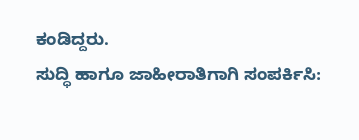ಕಂಡಿದ್ದರು.
ಸುದ್ಧಿ ಹಾಗೂ ಜಾಹೀರಾತಿಗಾಗಿ ಸಂಪರ್ಕಿಸಿ: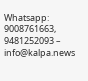Whatsapp: 9008761663, 9481252093 – info@kalpa.news